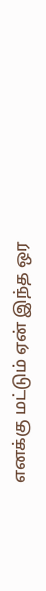எனக்கு மட்டும் ஏன் இந்த ஒர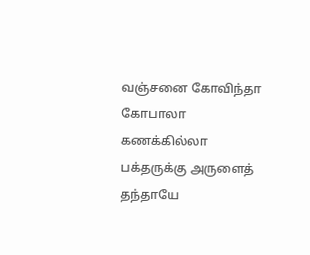வஞ்சனை கோவிந்தா கோபாலா
கணக்கில்லா பக்தருக்கு அருளைத் தந்தாயே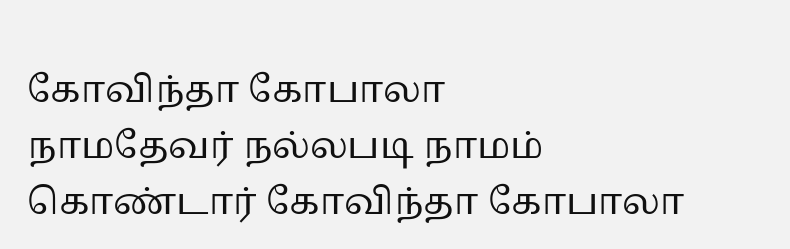கோவிந்தா கோபாலா
நாமதேவர் நல்லபடி நாமம் கொண்டார் கோவிந்தா கோபாலா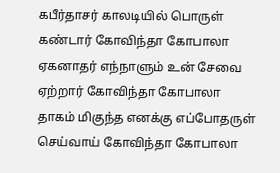கபீர்தாசர் காலடியில் பொருள் கண்டார் கோவிந்தா கோபாலா
ஏகனாதர் எந்நாளும் உன் சேவை ஏற்றார் கோவிந்தா கோபாலா
தாகம் மிகுந்த எனக்கு எப்போதருள் செய்வாய் கோவிந்தா கோபாலா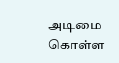அடிமை கொள்ள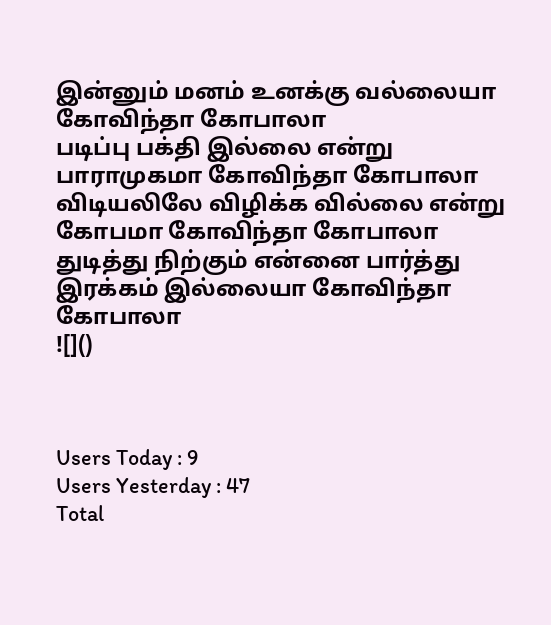இன்னும் மனம் உனக்கு வல்லையா கோவிந்தா கோபாலா
படிப்பு பக்தி இல்லை என்று பாராமுகமா கோவிந்தா கோபாலா
விடியலிலே விழிக்க வில்லை என்று கோபமா கோவிந்தா கோபாலா
துடித்து நிற்கும் என்னை பார்த்து இரக்கம் இல்லையா கோவிந்தா கோபாலா
![]()



Users Today : 9
Users Yesterday : 47
Total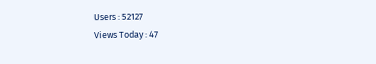Users : 52127
Views Today : 47